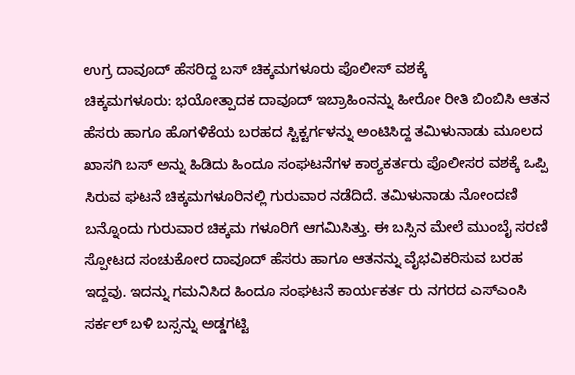ಉಗ್ರ ದಾವೂದ್ ಹೆಸರಿದ್ದ ಬಸ್ ಚಿಕ್ಕಮಗಳೂರು ಪೊಲೀಸ್ ವಶಕ್ಕೆ
ಚಿಕ್ಕಮಗಳೂರು: ಭಯೋತ್ಪಾದಕ ದಾವೂದ್ ಇಬ್ರಾಹಿಂನನ್ನು ಹೀರೋ ರೀತಿ ಬಿಂಬಿಸಿ ಆತನ ಹೆಸರು ಹಾಗೂ ಹೊಗಳಿಕೆಯ ಬರಹದ ಸ್ಟಿಕ್ಟರ್ಗಳನ್ನು ಅಂಟಿಸಿದ್ದ ತಮಿಳುನಾಡು ಮೂಲದ ಖಾಸಗಿ ಬಸ್ ಅನ್ನು ಹಿಡಿದು ಹಿಂದೂ ಸಂಘಟನೆಗಳ ಕಾಠ್ಯಕರ್ತರು ಪೊಲೀಸರ ವಶಕ್ಕೆ ಒಪ್ಪಿ ಸಿರುವ ಘಟನೆ ಚಿಕ್ಕಮಗಳೂರಿನಲ್ಲಿ ಗುರುವಾರ ನಡೆದಿದೆ. ತಮಿಳುನಾಡು ನೋಂದಣಿ ಬನ್ನೊಂದು ಗುರುವಾರ ಚಿಕ್ಕಮ ಗಳೂರಿಗೆ ಆಗಮಿಸಿತ್ತು. ಈ ಬಸ್ಸಿನ ಮೇಲೆ ಮುಂಬೈ ಸರಣಿ ಸ್ಪೋಟದ ಸಂಚುಕೋರ ದಾವೂದ್ ಹೆಸರು ಹಾಗೂ ಆತನನ್ನು ವೈಭವಿಕರಿಸುವ ಬರಹ ಇದ್ದವು. ಇದನ್ನು ಗಮನಿಸಿದ ಹಿಂದೂ ಸಂಘಟನೆ ಕಾರ್ಯಕರ್ತ ರು ನಗರದ ಎಸ್ಎಂಸಿ ಸರ್ಕಲ್ ಬಳಿ ಬಸ್ಸನ್ನು ಅಡ್ಡಗಟ್ಟಿ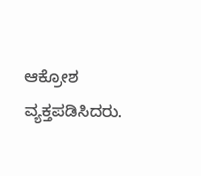ಆಕ್ರೋಶ ವ್ಯಕ್ತಪಡಿಸಿದರು.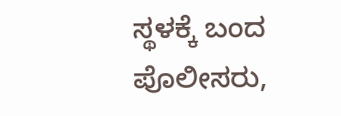ಸ್ಥಳಕ್ಕೆ ಬಂದ ಪೊಲೀಸರು,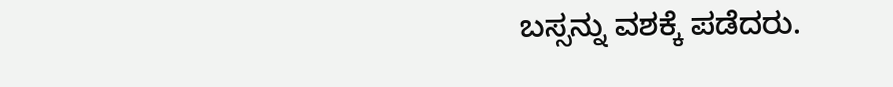ಬಸ್ಸನ್ನು ವಶಕ್ಕೆ ಪಡೆದರು.